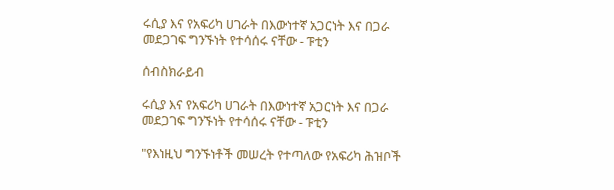ሩሲያ እና የአፍሪካ ሀገራት በእውነተኛ አጋርነት እና በጋራ መደጋገፍ ግንኙነት የተሳሰሩ ናቸው - ፑቲን

ሰብስክራይብ

ሩሲያ እና የአፍሪካ ሀገራት በእውነተኛ አጋርነት እና በጋራ መደጋገፍ ግንኙነት የተሳሰሩ ናቸው - ፑቲን

"የእነዚህ ግንኙነቶች መሠረት የተጣለው የአፍሪካ ሕዝቦች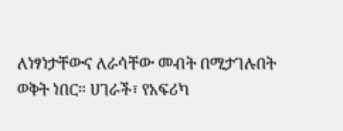ለነፃነታቸውና ለራሳቸው መብት በሚታገሉበት ወቅት ነበር። ሀገራች፣ የአፍሪካ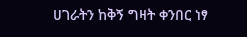ሀገራትን ከቅኝ ግዛት ቀንበር ነፃ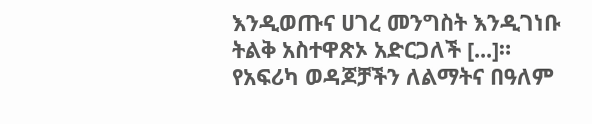እንዲወጡና ሀገረ መንግስት እንዲገነቡ ትልቅ አስተዋጽኦ አድርጋለች [...]። የአፍሪካ ወዳጆቻችን ለልማትና በዓለም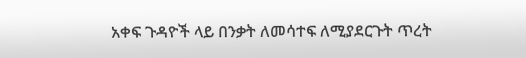አቀፍ ጉዳዮች ላይ በንቃት ለመሳተፍ ለሚያደርጉት ጥረት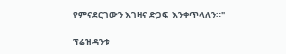የምናደርገውን እገዛና ድጋፍ  እንቀጥላለን።"

ፕሬዝዳንቱ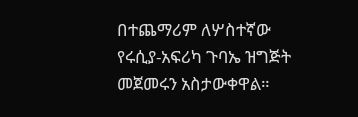በተጨማሪም ለሦስተኛው የሩሲያ-አፍሪካ ጉባኤ ዝግጅት መጀመሩን አስታውቀዋል።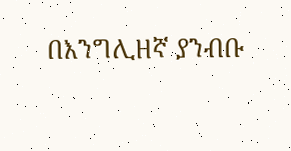በእንግሊዘኛ ያንብቡ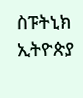ስፑትኒክ ኢትዮጵያ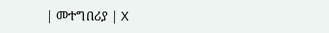| መተግበሪያ | X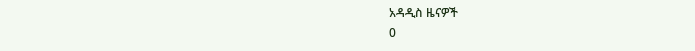አዳዲስ ዜናዎች
0